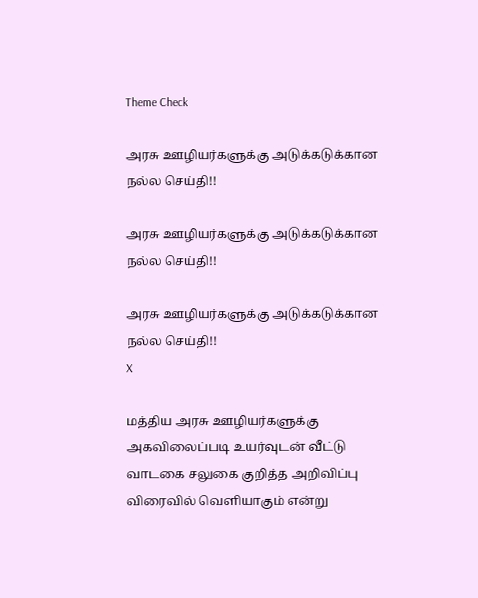Theme Check

அரசு ஊழியர்களுக்கு அடுக்கடுக்கான நல்ல செய்தி!!

அரசு ஊழியர்களுக்கு அடுக்கடுக்கான நல்ல செய்தி!!

அரசு ஊழியர்களுக்கு அடுக்கடுக்கான நல்ல செய்தி!!
X

மத்திய அரசு ஊழியர்களுக்கு அகவிலைப்படி உயர்வுடன் வீட்டு வாடகை சலுகை குறித்த அறிவிப்பு விரைவில் வெளியாகும் என்று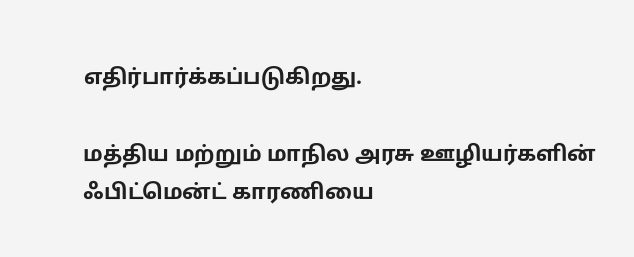எதிர்பார்க்கப்படுகிறது.

மத்திய மற்றும் மாநில அரசு ஊழியர்களின் ஃபிட்மென்ட் காரணியை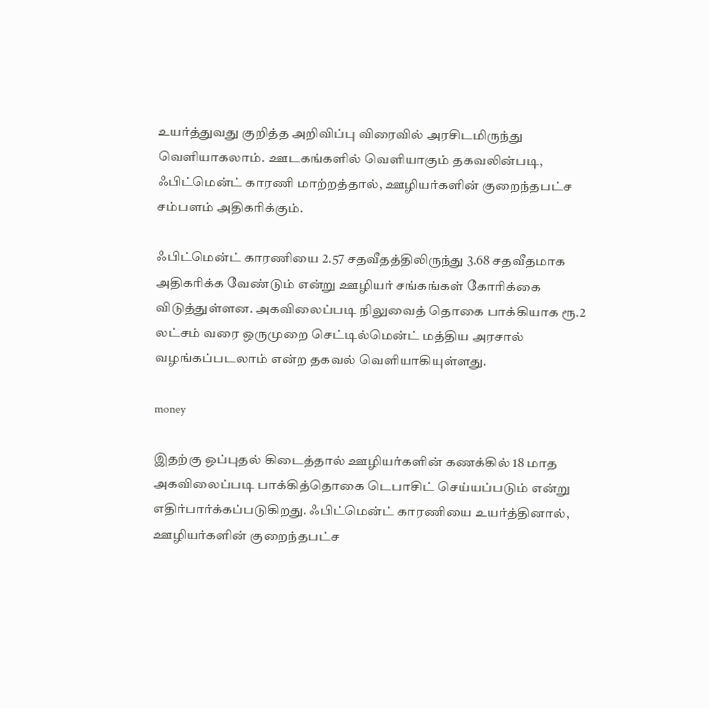உயர்த்துவது குறித்த அறிவிப்பு விரைவில் அரசிடமிருந்து வெளியாகலாம். ஊடகங்களில் வெளியாகும் தகவலின்படி, ஃபிட்மென்ட் காரணி மாற்றத்தால், ஊழியர்களின் குறைந்தபட்ச சம்பளம் அதிகரிக்கும்.

ஃபிட்மென்ட் காரணியை 2.57 சதவீதத்திலிருந்து 3.68 சதவீதமாக அதிகரிக்க வேண்டும் என்று ஊழியர் சங்கங்கள் கோரிக்கை விடுத்துள்ளன. அகவிலைப்படி நிலுவைத் தொகை பாக்கியாக ரூ.2 லட்சம் வரை ஒருமுறை செட்டில்மென்ட் மத்திய அரசால் வழங்கப்படலாம் என்ற தகவல் வெளியாகியுள்ளது.

money

இதற்கு ஒப்புதல் கிடைத்தால் ஊழியர்களின் கணக்கில் 18 மாத அகவிலைப்படி பாக்கித்தொகை டெபாசிட் செய்யப்படும் என்று எதிர்பார்க்கப்படுகிறது. ஃபிட்மென்ட் காரணியை உயர்த்தினால், ஊழியர்களின் குறைந்தபட்ச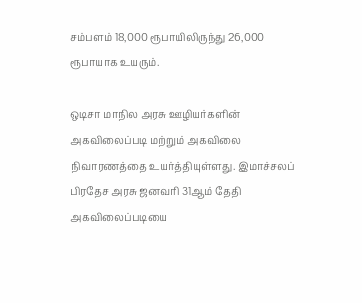சம்பளம் 18,000 ரூபாயிலிருந்து 26,000 ரூபாயாக உயரும்.

ஒடிசா மாநில அரசு ஊழியர்களின் அகவிலைப்படி மற்றும் அகவிலை நிவாரணத்தை உயர்த்தியுள்ளது. இமாச்சலப் பிரதேச அரசு ஜனவரி 31ஆம் தேதி அகவிலைப்படியை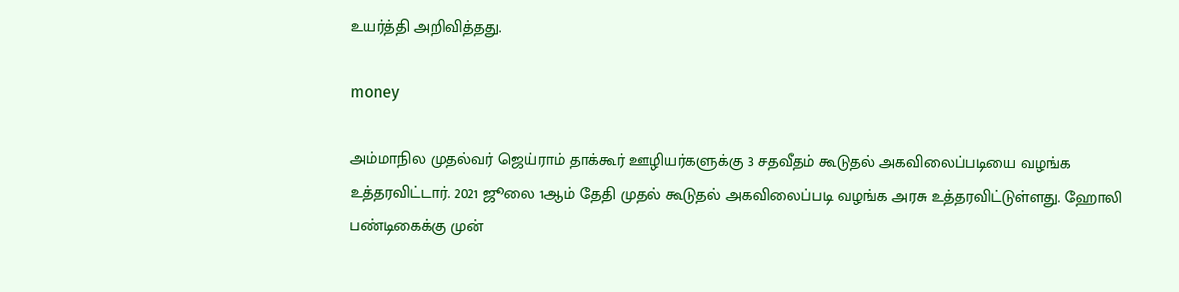உயர்த்தி அறிவித்தது.

money

அம்மாநில முதல்வர் ஜெய்ராம் தாக்கூர் ஊழியர்களுக்கு 3 சதவீதம் கூடுதல் அகவிலைப்படியை வழங்க உத்தரவிட்டார். 2021 ஜூலை 1ஆம் தேதி முதல் கூடுதல் அகவிலைப்படி வழங்க அரசு உத்தரவிட்டுள்ளது. ஹோலி பண்டிகைக்கு முன்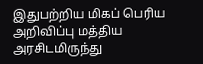இதுபற்றிய மிகப் பெரிய அறிவிப்பு மத்திய அரசிடமிருந்து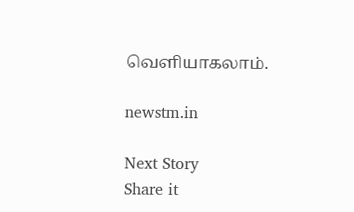வெளியாகலாம்.

newstm.in

Next Story
Share it